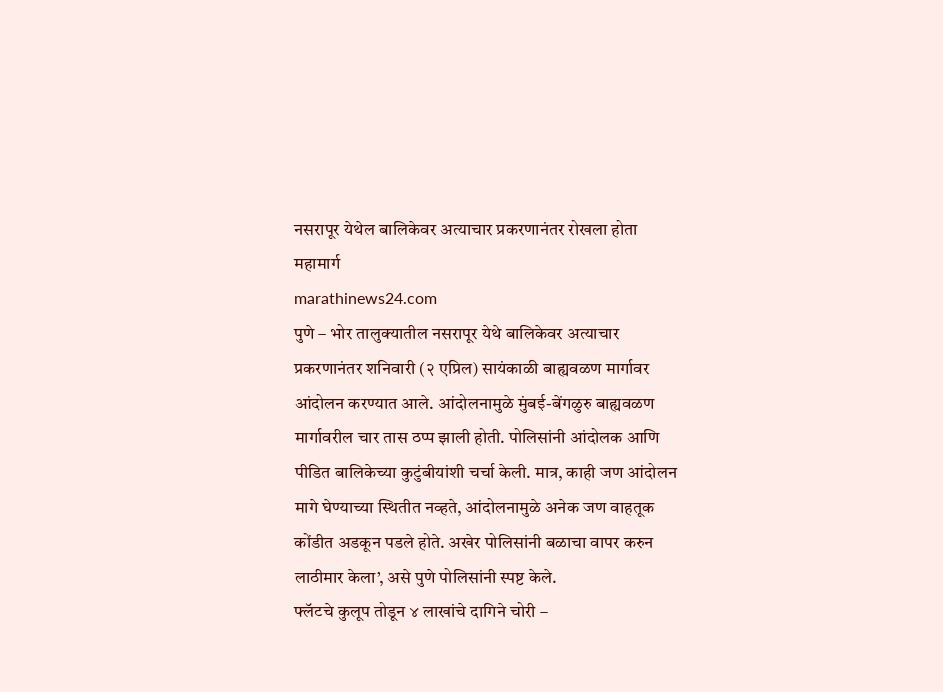नसरापूर येथेल बालिकेवर अत्याचार प्रकरणानंतर रोखला होता महामार्ग
marathinews24.com
पुणे – भोर तालुक्यातील नसरापूर येथे बालिकेवर अत्याचार प्रकरणानंतर शनिवारी (२ एप्रिल) सायंकाळी बाह्यवळण मार्गावर आंदोलन करण्यात आले. आंदोलनामुळे मुंबई-बेंगळुरु बाह्यवळण मार्गावरील चार तास ठप्प झाली होती. पोलिसांनी आंदोलक आणि पीडित बालिकेच्या कुटुंबीयांशी चर्चा केली. मात्र, काही जण आंदोलन मागे घेण्याच्या स्थितीत नव्हते, आंदोलनामुळे अनेक जण वाहतूक कोंडीत अडकून पडले होते. अखेर पोलिसांनी बळाचा वापर करुन लाठीमार केला’, असे पुणे पोलिसांनी स्पष्ट केले.
फ्लॅटचे कुलूप तोडून ४ लाखांचे दागिने चोरी –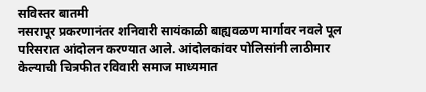सविस्तर बातमी
नसरापूर प्रकरणानंतर शनिवारी सायंकाळी बाह्यवळण मार्गावर नवले पूल परिसरात आंदोलन करण्यात आले. आंदोलकांवर पोलिसांनी लाठीमार केल्याची चित्रफीत रविवारी समाज माध्यमात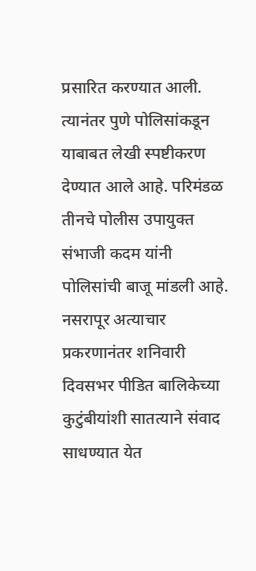प्रसारित करण्यात आली. त्यानंतर पुणे पोलिसांकडून याबाबत लेखी स्पष्टीकरण देण्यात आले आहे. परिमंडळ तीनचे पोलीस उपायुक्त संभाजी कदम यांनी पोलिसांची बाजू मांडली आहे.
नसरापूर अत्याचार प्रकरणानंतर शनिवारी दिवसभर पीडित बालिकेच्या कुटुंबीयांशी सातत्याने संवाद साधण्यात येत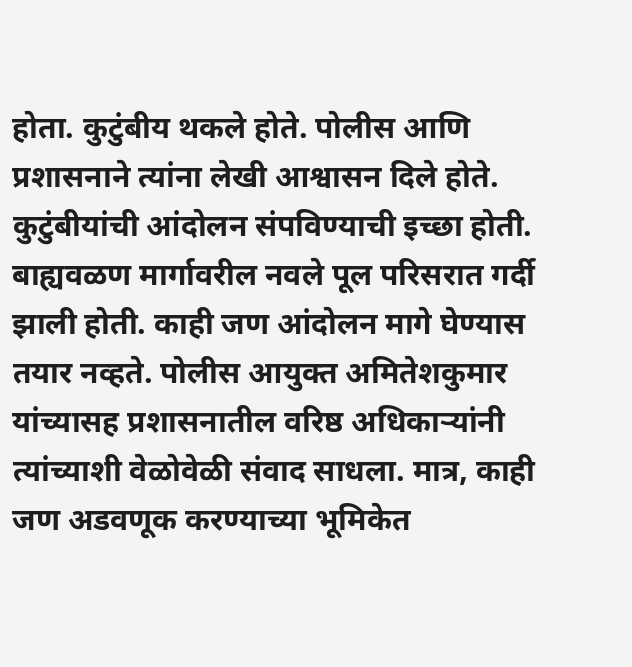होता. कुटुंबीय थकले होते. पोलीस आणि प्रशासनाने त्यांना लेखी आश्वासन दिले होते. कुटुंबीयांची आंदोलन संपविण्याची इच्छा होती. बाह्यवळण मार्गावरील नवले पूल परिसरात गर्दी झाली होती. काही जण आंदोलन मागे घेण्यास तयार नव्हते. पोलीस आयुक्त अमितेशकुमार यांच्यासह प्रशासनातील वरिष्ठ अधिकाऱ्यांनी त्यांच्याशी वेळोवेळी संवाद साधला. मात्र, काही जण अडवणूक करण्याच्या भूमिकेत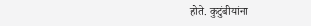होते. कुटुंबीयांना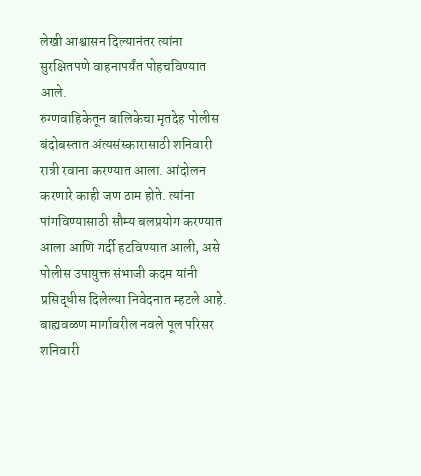लेखी आश्वासन दिल्यानंतर त्यांना सुरक्षितपणे वाहनापर्यंत पोहचविण्यात आले.
रुग्णवाहिकेतून बालिकेचा मृतदेह पोलीस बंदोबस्तात अंत्यसंस्कारासाठी शनिवारी रात्री रवाना करण्यात आला. आंदोलन करणारे काही जण ठाम होते. त्यांना पांगविण्यासाठी सौम्य बलप्रयोग करण्यात आला आणि गर्दी हटविण्यात आली, असे पोलीस उपायुक्त संभाजी कदम यांनी प्रसिद्धीस दिलेल्या निवेदनात म्हटले आहे.
बाह्यवळण मार्गावरील नवले पूल परिसर शनिवारी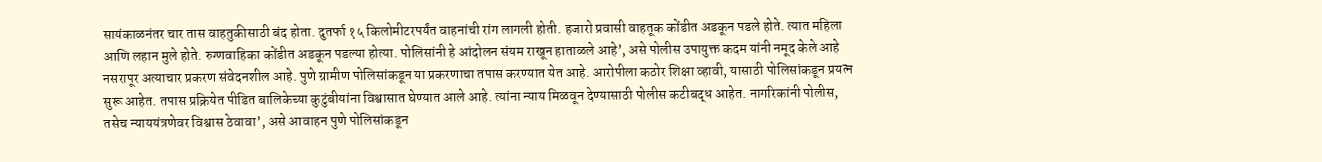सायंकाळनंतर चार तास वाहतुकीसाठी बंद होता. दुतर्फा १५ किलोमीटरपर्यंत वाहनांची रांग लागली होती. हजारो प्रवासी वाहतूक कोंडीत अडकून पडले होते. त्यात महिला आणि लहान मुले होते. रुग्णवाहिका कोंडीत अडकून पडल्या होत्या. पोलिसांनी हे आंदोलन संयम राखून हाताळले आहे’, असे पोलीस उपायुक्त कदम यांनी नमूद केले आहे
नसरापूर अत्याचार प्रकरण संवेदनशील आहे. पुणे ग्रामीण पोलिसांकडून या प्रकरणाचा तपास करण्यात येत आहे. आरोपीला कठोर शिक्षा व्हावी, यासाठी पोलिसांकडून प्रयत्न सुरू आहेत. तपास प्रक्रियेत पीडित बालिकेच्या कुटुंबीयांना विश्वासात घेण्यात आले आहे. त्यांना न्याय मिळवून देण्यासाठी पोलीस कटीबद्ध आहेत. नागरिकांनी पोलीस, तसेच न्याययंत्रणेवर विश्वास ठेवावा’, असे आवाहन पुणे पोलिसांकडून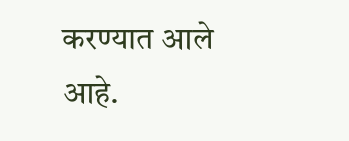करण्यात आले आहे.